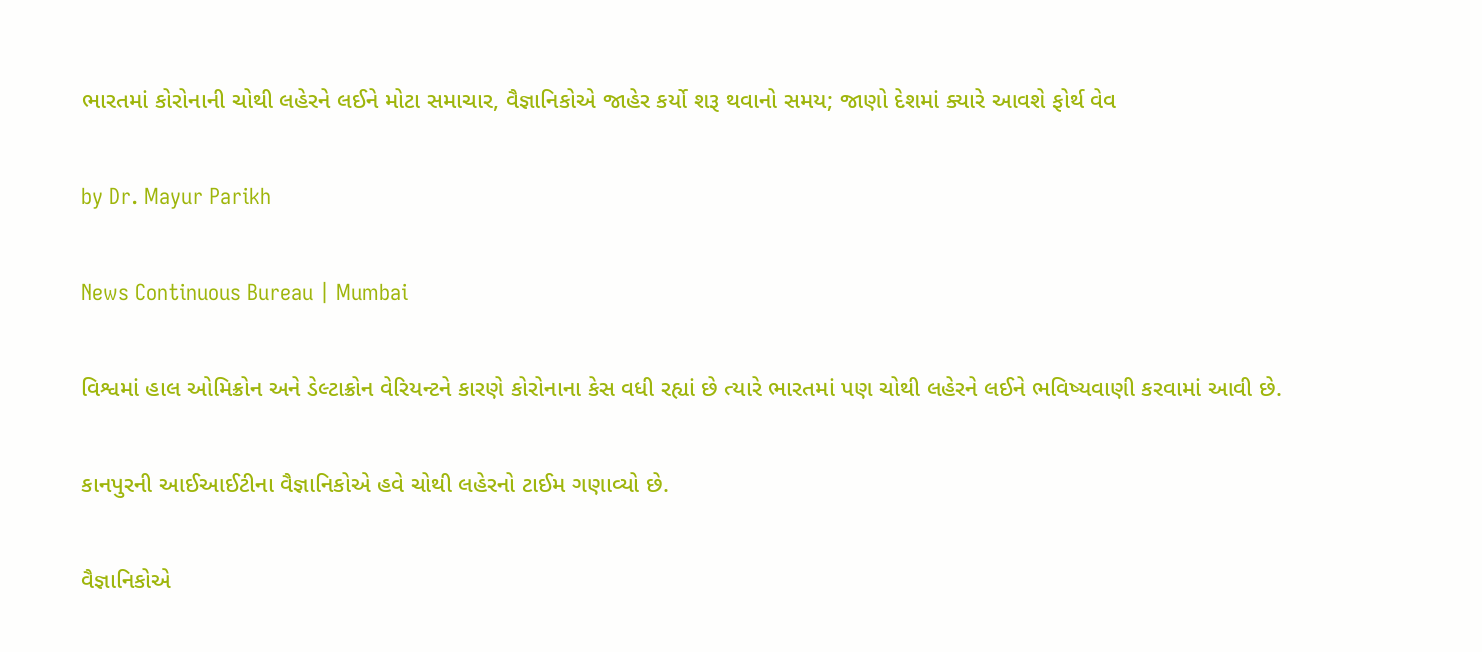ભારતમાં કોરોનાની ચોથી લહેરને લઈને મોટા સમાચાર, વૈજ્ઞાનિકોએ જાહેર કર્યો શરૂ થવાનો સમય; જાણો દેશમાં ક્યારે આવશે ફોર્થ વેવ

by Dr. Mayur Parikh

News Continuous Bureau | Mumbai

વિશ્વમાં હાલ ઓમિક્રોન અને ડેલ્ટાક્રોન વેરિયન્ટને કારણે કોરોનાના કેસ વધી રહ્યાં છે ત્યારે ભારતમાં પણ ચોથી લહેરને લઈને ભવિષ્યવાણી કરવામાં આવી છે.

કાનપુરની આઈઆઈટીના વૈજ્ઞાનિકોએ હવે ચોથી લહેરનો ટાઈમ ગણાવ્યો છે.

વૈજ્ઞાનિકોએ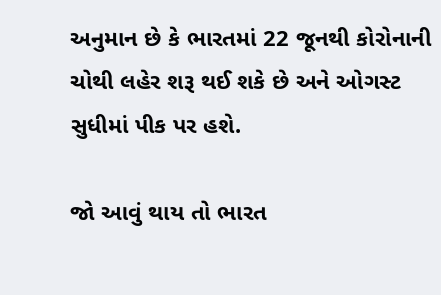અનુમાન છે કે ભારતમાં 22 જૂનથી કોરોનાની ચોથી લહેર શરૂ થઈ શકે છે અને ઓગસ્ટ સુધીમાં પીક પર હશે.

જો આવું થાય તો ભારત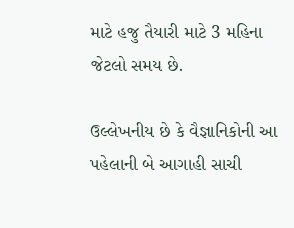માટે હજુ તૈયારી માટે 3 મહિના જેટલો સમય છે.

ઉલ્લેખનીય છે કે વૈજ્ઞાનિકોની આ પહેલાની બે આગાહી સાચી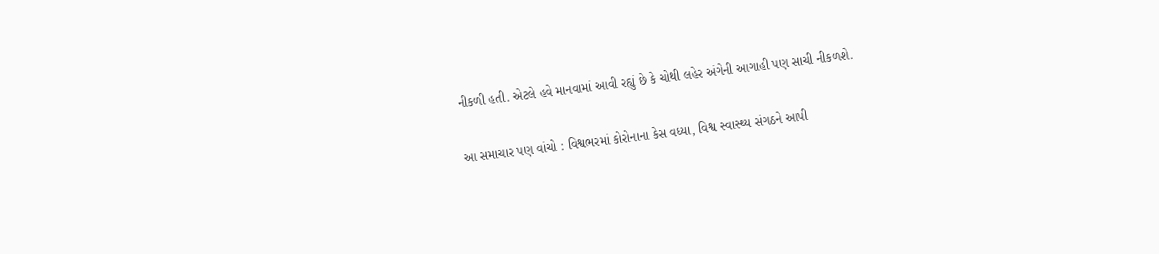નીકળી હતી. એટલે હવે માનવામાં આવી રહ્યું છે કે ચોથી લહેર અંગેની આગાહી પણ સાચી નીકળશે.

આ સમાચાર પણ વાંચો : વિશ્વભરમાં કોરોનાના કેસ વધ્યા, વિશ્વ સ્વાસ્થ્ય સંગઠને આપી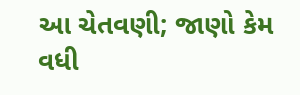આ ચેતવણી; જાણો કેમ વધી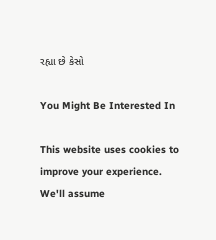રહ્યા છે કેસો

You Might Be Interested In

This website uses cookies to improve your experience. We'll assume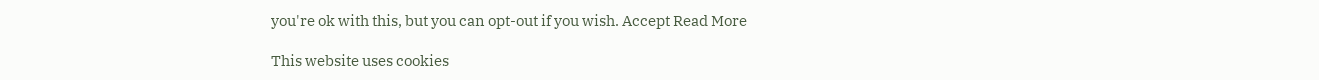you're ok with this, but you can opt-out if you wish. Accept Read More

This website uses cookies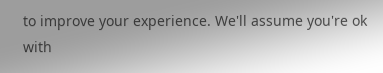to improve your experience. We'll assume you're ok with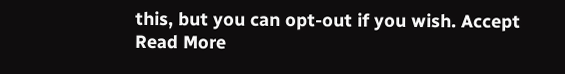this, but you can opt-out if you wish. Accept Read More